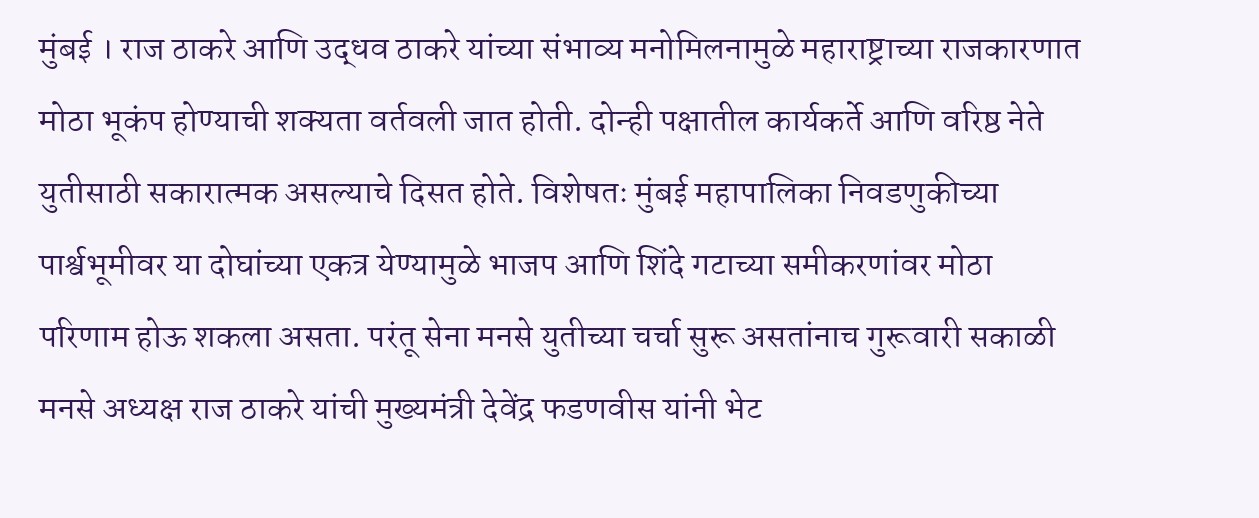मुंबई । राज ठाकरे आणि उद्धव ठाकरे यांच्या संभाव्य मनोमिलनामुळे महाराष्ट्राच्या राजकारणात मोठा भूकंप होण्याची शक्यता वर्तवली जात होती. दोन्ही पक्षातील कार्यकर्ते आणि वरिष्ठ नेते युतीसाठी सकारात्मक असल्याचे दिसत होते. विशेषतः मुंबई महापालिका निवडणुकीच्या पार्श्वभूमीवर या दोघांच्या एकत्र येण्यामुळे भाजप आणि शिंदे गटाच्या समीकरणांवर मोठा परिणाम होऊ शकला असता. परंतू सेना मनसे युतीच्या चर्चा सुरू असतांनाच गुरूवारी सकाळी मनसे अध्यक्ष राज ठाकरे यांची मुख्यमंत्री देवेंद्र फडणवीस यांनी भेट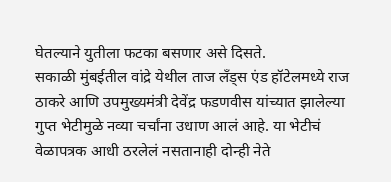घेतल्याने युतीला फटका बसणार असे दिसते.
सकाळी मुंबईतील वांद्रे येथील ताज लँड्स एंड हॉटेलमध्ये राज ठाकरे आणि उपमुख्यमंत्री देवेंद्र फडणवीस यांच्यात झालेल्या गुप्त भेटीमुळे नव्या चर्चांना उधाण आलं आहे. या भेटीचं वेळापत्रक आधी ठरलेलं नसतानाही दोन्ही नेते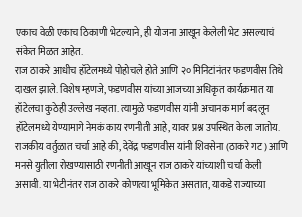एकाच वेळी एकाच ठिकाणी भेटल्याने, ही योजना आखून केलेली भेट असल्याचं संकेत मिळत आहेत.
राज ठाकरे आधीच हॉटेलमध्ये पोहोचले होते आणि २० मिनिटांनंतर फडणवीस तिथे दाखल झाले. विशेष म्हणजे, फडणवीस यांच्या आजच्या अधिकृत कार्यक्रमात या हॉटेलचा कुठेही उल्लेख नव्हता. त्यामुळे फडणवीस यांनी अचानक मार्ग बदलून हॉटेलमध्ये येण्यामागे नेमकं काय रणनीती आहे, यावर प्रश्न उपस्थित केला जातोय.
राजकीय वर्तुळात चर्चा आहे की, देवेंद्र फडणवीस यांनी शिवसेना (ठाकरे गट) आणि मनसे युतीला रोखण्यासाठी रणनीती आखून राज ठाकरे यांच्याशी चर्चा केली असावी. या भेटीनंतर राज ठाकरे कोणत्या भूमिकेत असतात, याकडे राज्याच्या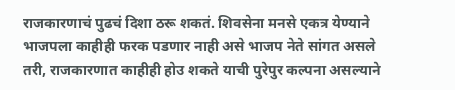राजकारणाचं पुढचं दिशा ठरू शकतं. शिवसेना मनसे एकत्र येण्याने भाजपला काहीही फरक पडणार नाही असे भाजप नेते सांगत असले तरी, राजकारणात काहीही होउ शकते याची पुरेपुर कल्पना असल्याने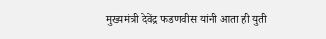मुख्यमंत्री देवेंद्र फडणवीस यांनी आता ही युती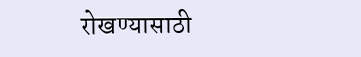रोखण्यासाठी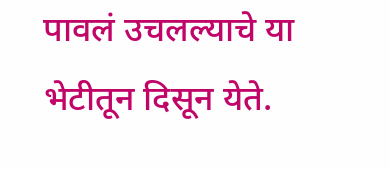पावलं उचलल्याचे या भेटीतून दिसून येते.